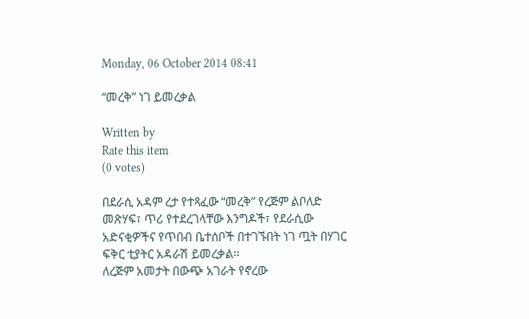Monday, 06 October 2014 08:41

“መረቅ” ነገ ይመረቃል

Written by
Rate this item
(0 votes)

በደራሲ አዳም ረታ የተጻፈው “መረቅ” የረጅም ልቦለድ መጽሃፍ፣ ጥሪ የተደረገላቸው እንግዶች፣ የደራሲው አድናቂዎችና የጥበብ ቤተሰቦች በተገኙበት ነገ ጧት በሃገር ፍቅር ቲያትር አዳራሽ ይመረቃል፡፡
ለረጅም አመታት በውጭ አገራት የኖረው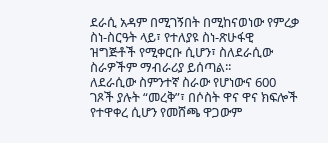ደራሲ አዳም በሚገኝበት በሚከናወነው የምረቃ ስነ-ስርዓት ላይ፣ የተለያዩ ስነ-ጽሁፋዊ ዝግጅቶች የሚቀርቡ ሲሆን፣ ስለደራሲው ስራዎችም ማብራሪያ ይሰጣል፡፡
ለደራሲው ስምንተኛ ስራው የሆነውና 600 ገጾች ያሉት “መረቅ”፣ በሶስት ዋና ዋና ክፍሎች የተዋቀረ ሲሆን የመሸጫ ዋጋውም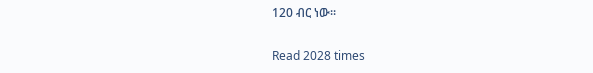120 ብር ነው፡፡

Read 2028 times